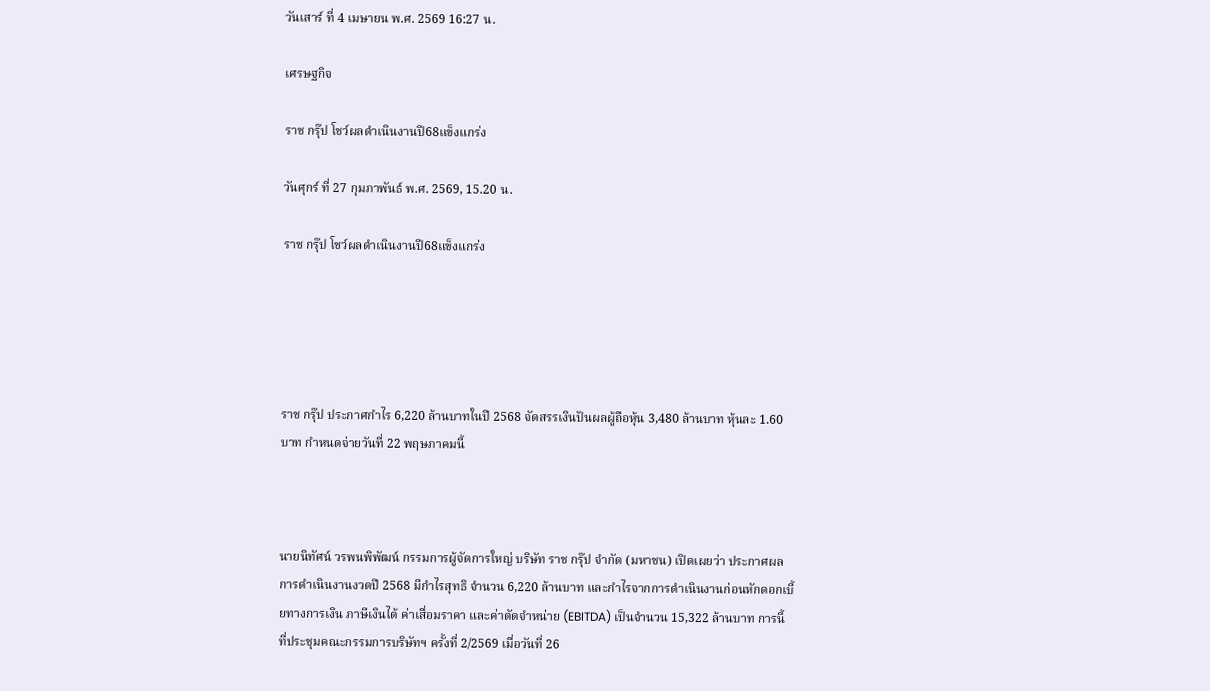วันเสาร์ ที่ 4 เมษายน พ.ศ. 2569 16:27 น.

เศรษฐกิจ

ราช กรุ๊ป โชว์ผลดำเนินงานปี68แข็งแกร่ง

วันศุกร์ ที่ 27 กุมภาพันธ์ พ.ศ. 2569, 15.20 น.

ราช กรุ๊ป โชว์ผลดำเนินงานปี68แข็งแกร่ง





ราช กรุ๊ป ประกาศกำไร 6,220 ล้านบาทในปี 2568 จัดสรรเงินปันผลผู้ถือหุ้น 3,480 ล้านบาท หุ้นละ 1.60 บาท กำหนดจ่ายวันที่ 22 พฤษภาคมนี้



นายนิทัศน์ วรพนพิพัฒน์ กรรมการผู้จัดการใหญ่ บริษัท ราช กรุ๊ป จำกัด (มหาชน) เปิดเผยว่า ประกาศผลการดำเนินงานงวดปี 2568 มีกำไรสุทธิ จำนวน 6,220 ล้านบาท และกำไรจากการดำเนินงานก่อนหักดอกเบี้ยทางการเงิน ภาษีเงินได้ ค่าเสื่อมราคา และค่าตัดจำหน่าย (EBITDA) เป็นจำนวน 15,322 ล้านบาท การนี้ ที่ประชุมคณะกรรมการบริษัทฯ ครั้งที่ 2/2569 เมื่อวันที่ 26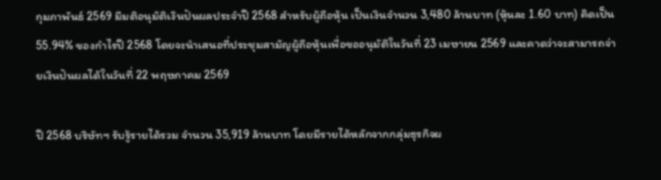กุมภาพันธ์ 2569 มีมติอนุมัติเงินปันผลประจำปี 2568 สำหรับผู้ถือหุ้น เป็นเงินจำนวน 3,480 ล้านบาท (หุ้นละ 1.60 บาท) คิดเป็น 55.94% ของกำไรปี 2568 โดยจะนำเสนอที่ประชุมสามัญผู้ถือหุ้นเพื่อขออนุมัติในวันที่ 23 เมษายน 2569 และคาดว่าจะสามารถจ่ายเงินปันผลได้ในวันที่ 22 พฤษภาคม 2569

ปี 2568 บริษัทฯ รับรู้รายได้รวม จำนวน 35,919 ล้านบาท โดยมีรายได้หลักจากกลุ่มธุรกิจผ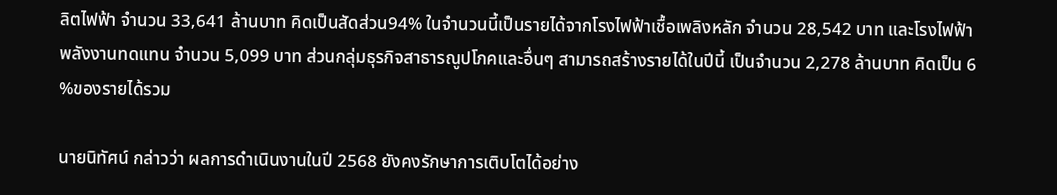ลิตไฟฟ้า จำนวน 33,641 ล้านบาท คิดเป็นสัดส่วน94% ในจำนวนนี้เป็นรายได้จากโรงไฟฟ้าเชื้อเพลิงหลัก จำนวน 28,542 บาท และโรงไฟฟ้าพลังงานทดแทน จำนวน 5,099 บาท ส่วนกลุ่มธุรกิจสาธารณูปโภคและอื่นๆ สามารถสร้างรายได้ในปีนี้ เป็นจำนวน 2,278 ล้านบาท คิดเป็น 6 %ของรายได้รวม

นายนิทัศน์ กล่าวว่า ผลการดำเนินงานในปี 2568 ยังคงรักษาการเติบโตได้อย่าง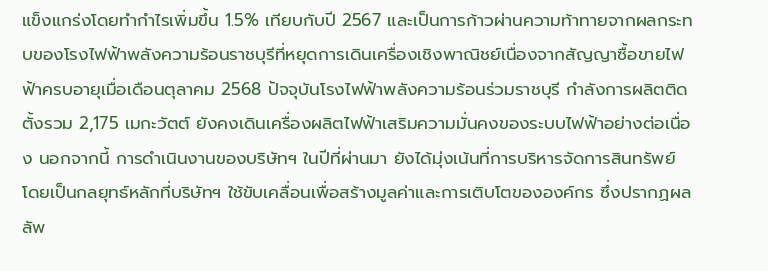แข็งแกร่งโดยทำกำไรเพิ่มขึ้น 1.5% เทียบกับปี 2567 และเป็นการก้าวผ่านความท้าทายจากผลกระทบของโรงไฟฟ้าพลังความร้อนราชบุรีที่หยุดการเดินเครื่องเชิงพาณิชย์เนื่องจากสัญญาซื้อขายไฟฟ้าครบอายุเมื่อเดือนตุลาคม 2568 ปัจจุบันโรงไฟฟ้าพลังความร้อนร่วมราชบุรี กำลังการผลิตติดตั้งรวม 2,175 เมกะวัตต์ ยังคงเดินเครื่องผลิตไฟฟ้าเสริมความมั่นคงของระบบไฟฟ้าอย่างต่อเนื่อง นอกจากนี้ การดำเนินงานของบริษัทฯ ในปีที่ผ่านมา ยังได้มุ่งเน้นที่การบริหารจัดการสินทรัพย์ โดยเป็นกลยุทธ์หลักที่บริษัทฯ ใช้ขับเคลื่อนเพื่อสร้างมูลค่าและการเติบโตขององค์กร ซึ่งปรากฏผลลัพ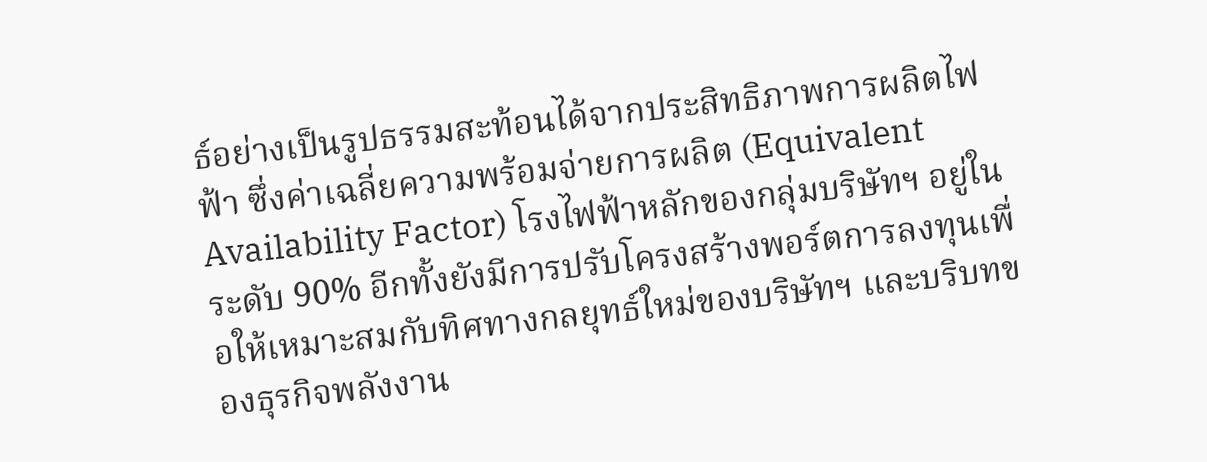ธ์อย่างเป็นรูปธรรมสะท้อนได้จากประสิทธิภาพการผลิตไฟฟ้า ซึ่งค่าเฉลี่ยความพร้อมจ่ายการผลิต (Equivalent Availability Factor) โรงไฟฟ้าหลักของกลุ่มบริษัทฯ อยู่ในระดับ 90% อีกทั้งยังมีการปรับโครงสร้างพอร์ตการลงทุนเพื่อให้เหมาะสมกับทิศทางกลยุทธ์ใหม่ของบริษัทฯ และบริบทของธุรกิจพลังงาน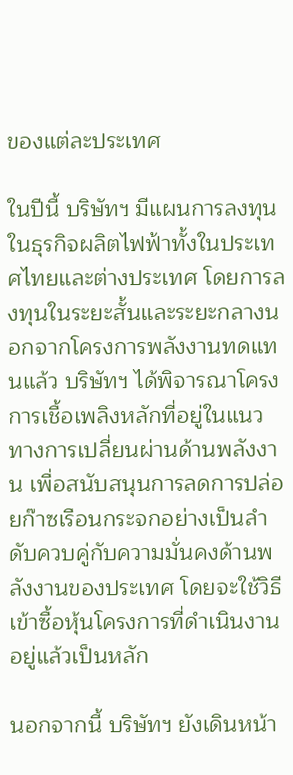ของแต่ละประเทศ

ในปีนี้ บริษัทฯ มีแผนการลงทุนในธุรกิจผลิตไฟฟ้าทั้งในประเทศไทยและต่างประเทศ โดยการลงทุนในระยะสั้นและระยะกลางนอกจากโครงการพลังงานทดแทนแล้ว บริษัทฯ ได้พิจารณาโครงการเชื้อเพลิงหลักที่อยู่ในแนวทางการเปลี่ยนผ่านด้านพลังงาน เพื่อสนับสนุนการลดการปล่อยก๊าซเรือนกระจกอย่างเป็นลำดับควบคู่กับความมั่นคงด้านพลังงานของประเทศ โดยจะใช้วิธีเข้าซื้อหุ้นโครงการที่ดำเนินงานอยู่แล้วเป็นหลัก

นอกจากนี้ บริษัทฯ ยังเดินหน้า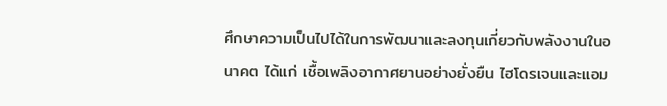ศึกษาความเป็นไปได้ในการพัฒนาและลงทุนเกี่ยวกับพลังงานในอนาคต ได้แก่ เชื้อเพลิงอากาศยานอย่างยั่งยืน ไฮโดรเจนและแอม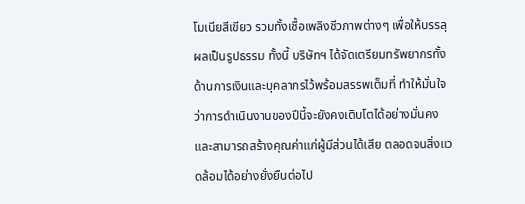โมเนียสีเขียว รวมทั้งเชื้อเพลิงชีวภาพต่างๆ เพื่อให้บรรลุผลเป็นรูปธรรม ทั้งนี้ บริษัทฯ ได้จัดเตรียมทรัพยากรทั้งด้านการเงินและบุคลากรไว้พร้อมสรรพเต็มที่ ทำให้มั่นใจว่าการดำเนินงานของปีนี้จะยังคงเติบโตได้อย่างมั่นคงและสามารถสร้างคุณค่าแก่ผู้มีส่วนได้เสีย ตลอดจนสิ่งแวดล้อมได้อย่างยั่งยืนต่อไป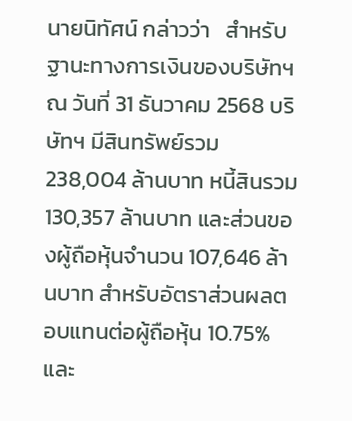นายนิทัศน์ กล่าวว่า   สำหรับฐานะทางการเงินของบริษัทฯ ณ วันที่ 31 ธันวาคม 2568 บริษัทฯ มีสินทรัพย์รวม 238,004 ล้านบาท หนี้สินรวม 130,357 ล้านบาท และส่วนของผู้ถือหุ้นจำนวน 107,646 ล้านบาท สำหรับอัตราส่วนผลตอบแทนต่อผู้ถือหุ้น 10.75% และ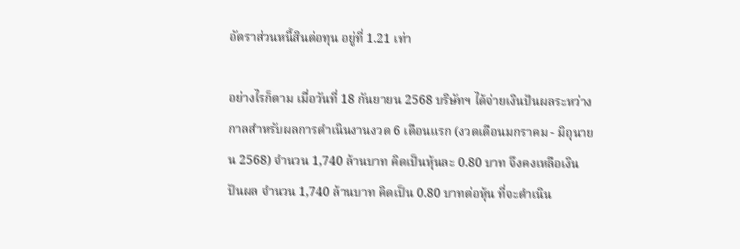อัตราส่วนหนี้สินต่อทุน อยู่ที่ 1.21 เท่า

อย่างไรก็ตาม เมื่อวันที่ 18 กันยายน 2568 บริษัทฯ ได้จ่ายเงินปันผลระหว่างกาลสำหรับผลการดำเนินงานงวด 6 เดือนแรก (งวดเดือนมกราคม - มิถุนายน 2568) จำนวน 1,740 ล้านบาท คิดเป็นหุ้นละ 0.80 บาท จึงคงเหลือเงินปันผล จำนวน 1,740 ล้านบาท คิดเป็น 0.80 บาทต่อหุ้น ที่จะดำเนิน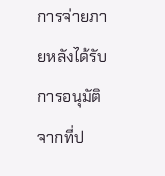การจ่ายภายหลังได้รับการอนุมัติจากที่ป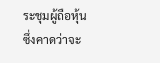ระชุมผู้ถือหุ้น ซึ่งคาดว่าจะ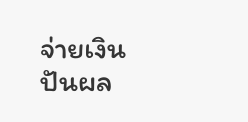จ่ายเงินปันผล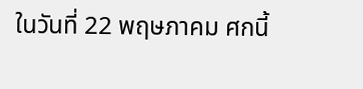ในวันที่ 22 พฤษภาคม ศกนี้